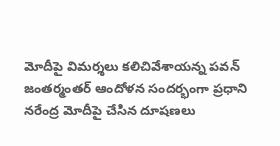మోదీపై విమర్శలు కలిచివేశాయన్న పవన్
జంతర్మంతర్ ఆందోళన సందర్భంగా ప్రధాని నరేంద్ర మోదీపై చేసిన దూషణలు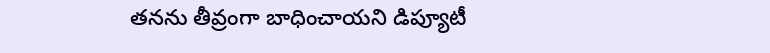తనను తీవ్రంగా బాధించాయని డిప్యూటీ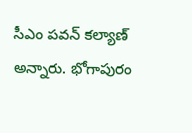సీఎం పవన్ కల్యాణ్ అన్నారు. భోగాపురం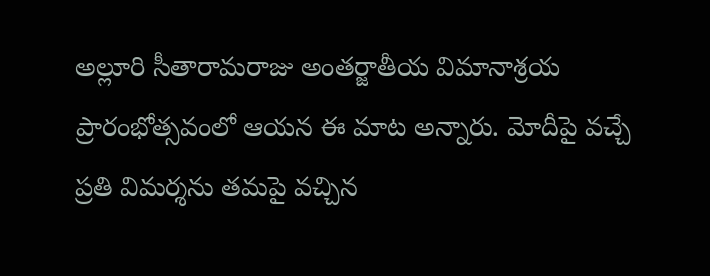అల్లూరి సీతారామరాజు అంతర్జాతీయ విమానాశ్రయ ప్రారంభోత్సవంలో ఆయన ఈ మాట అన్నారు. మోదీపై వచ్చే ప్రతి విమర్శను తమపై వచ్చిన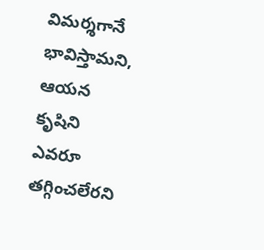విమర్శగానే భావిస్తామని, ఆయన కృషిని ఎవరూ తగ్గించలేరని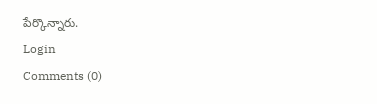పేర్కొన్నారు.
Login
Comments (0)